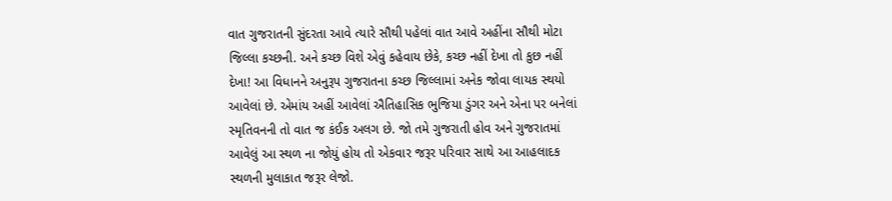વાત ગુજરાતની સુંદરતા આવે ત્યારે સૌથી પહેલાં વાત આવે અહીંના સૌથી મોટા જિલ્લા કચ્છની. અને કચ્છ વિશે એવું કહેવાય છેકે, કચ્છ નહીં દેખા તો કુછ નહીં દેખા! આ વિધાનને અનુરૂપ ગુજરાતના કચ્છ જિલ્લામાં અનેક જોવા લાયક સ્થયો આવેલાં છે. એમાંય અહીં આવેલાં ઐતિહાસિક ભુજિયા ડુંગર અને એના પર બનેલાં સ્મૃતિવનની તો વાત જ કંઈક અલગ છે. જો તમે ગુજરાતી હોવ અને ગુજરાતમાં આવેલું આ સ્થળ ના જોયું હોય તો એકવાર જરૂર પરિવાર સાથે આ આહલાદક સ્થળની મુલાકાત જરૂર લેજો.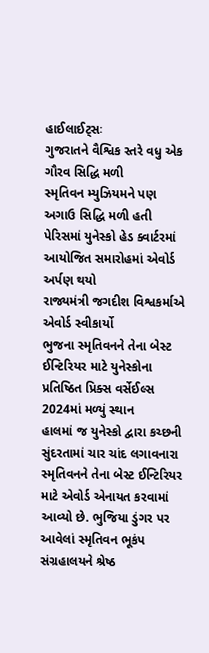હાઈલાઈટ્સઃ
ગુજરાતને વૈશ્વિક સ્તરે વધુ એક ગૌરવ સિદ્ધિ મળી
સ્મૃતિવન મ્યુઝિયમને પણ અગાઉ સિદ્ધિ મળી હતી
પેરિસમાં યુનેસ્કો હેડ ક્વાર્ટરમાં આયોજિત સમારોહમાં એવોર્ડ અર્પણ થયો
રાજ્યમંત્રી જગદીશ વિશ્વકર્માએ એવોર્ડ સ્વીકાર્યો
ભુજના સ્મૃતિવનને તેના બેસ્ટ ઈન્ટિરિયર માટે યુનેસ્કોના પ્રતિષ્ઠિત પ્રિક્સ વર્સેઈલ્સ 2024માં મળ્યું સ્થાન
હાલમાં જ યુનેસ્કો દ્વારા કચ્છની સુંદરતામાં ચાર ચાંદ લગાવનારા સ્મૃતિવનને તેના બેસ્ટ ઈન્ટિરિયર માટે એવોર્ડ એનાયત કરવામાં આવ્યો છે. ભુજિયા ડુંગર પર આવેલાં સ્મૃતિવન ભૂકંપ સંગ્રહાલયને શ્રેષ્ઠ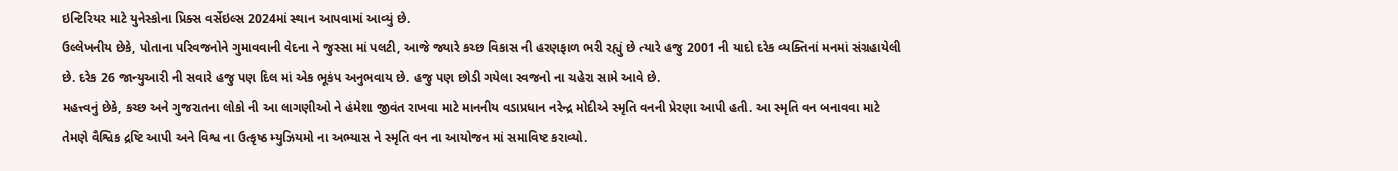ઇન્ટિરિયર માટે યુનેસ્કોના પ્રિક્સ વર્સેઇલ્સ 2024માં સ્થાન આપવામાં આવ્યું છે.
ઉલ્લેખનીય છેકે, પોતાના પરિવજનોને ગુમાવવાની વેદના ને જુસ્સા માં પલટી, આજે જ્યારે કચ્છ વિકાસ ની હરણફાળ ભરી રહ્યું છે ત્યારે હજુ 2001 ની યાદો દરેક વ્યક્તિનાં મનમાં સંગ્રહાયેલી છે. દરેક 26 જાન્યુઆરી ની સવારે હજુ પણ દિલ માં એક ભૂકંપ અનુભવાય છે. હજુ પણ છોડી ગયેલા સ્વજનો ના ચહેરા સામે આવે છે.
મહત્ત્વનું છેકે, કચ્છ અને ગુજરાતના લોકો ની આ લાગણીઓ ને હંમેશા જીવંત રાખવા માટે માનનીય વડાપ્રધાન નરેન્દ્ર મોદીએ સ્મૃતિ વનની પ્રેરણા આપી હતી. આ સ્મૃતિ વન બનાવવા માટે તેમણે વૈશ્વિક દ્રષ્ટિ આપી અને વિશ્વ ના ઉત્કૃષ્ઠ મ્યુઝિયમો ના અભ્યાસ ને સ્મૃતિ વન ના આયોજન માં સમાવિષ્ટ કરાવ્યો.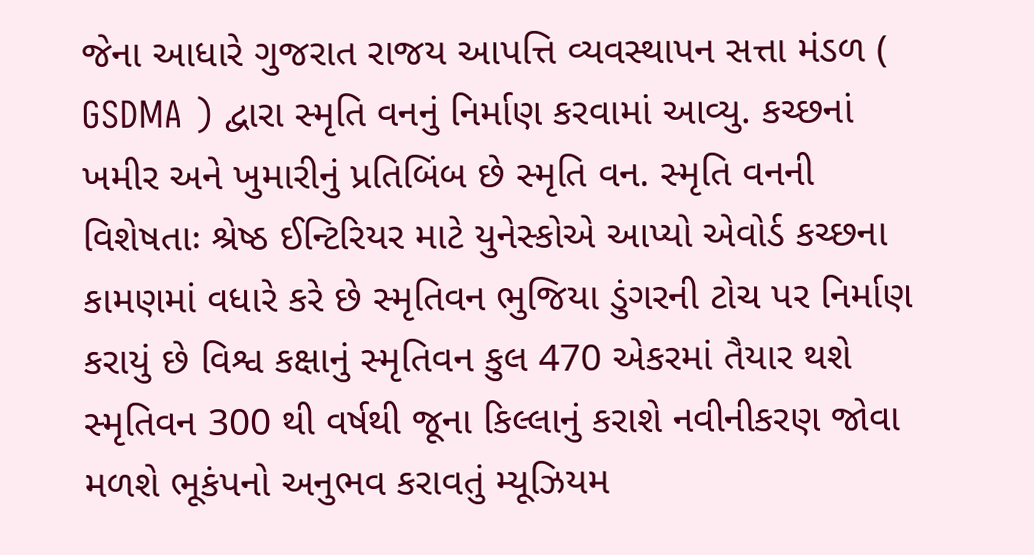જેના આધારે ગુજરાત રાજય આપત્તિ વ્યવસ્થાપન સત્તા મંડળ ( GSDMA ) દ્વારા સ્મૃતિ વનનું નિર્માણ કરવામાં આવ્યુ. કચ્છનાં ખમીર અને ખુમારીનું પ્રતિબિંબ છે સ્મૃતિ વન. સ્મૃતિ વનની વિશેષતાઃ શ્રેષ્ઠ ઈન્ટિરિયર માટે યુનેસ્કોએ આપ્યો એવોર્ડ કચ્છના કામણમાં વધારે કરે છે સ્મૃતિવન ભુજિયા ડુંગરની ટોચ પર નિર્માણ કરાયું છે વિશ્વ કક્ષાનું સ્મૃતિવન કુલ 470 એકરમાં તૈયાર થશે સ્મૃતિવન 300 થી વર્ષથી જૂના કિલ્લાનું કરાશે નવીનીકરણ જોવા મળશે ભૂકંપનો અનુભવ કરાવતું મ્યૂઝિયમ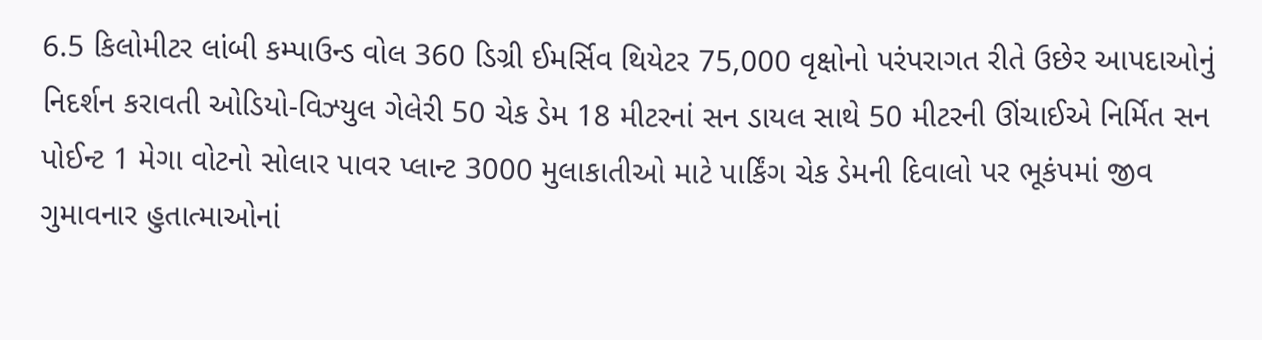6.5 કિલોમીટર લાંબી કમ્પાઉન્ડ વોલ 360 ડિગ્રી ઈમર્સિવ થિયેટર 75,000 વૃક્ષોનો પરંપરાગત રીતે ઉછેર આપદાઓનું નિદર્શન કરાવતી ઓડિયો-વિઝ્યુલ ગેલેરી 50 ચેક ડેમ 18 મીટરનાં સન ડાયલ સાથે 50 મીટરની ઊંચાઈએ નિર્મિત સન પોઈન્ટ 1 મેગા વોટનો સોલાર પાવર પ્લાન્ટ 3000 મુલાકાતીઓ માટે પાર્કિંગ ચેક ડેમની દિવાલો પર ભૂકંપમાં જીવ ગુમાવનાર હુતાત્માઓનાં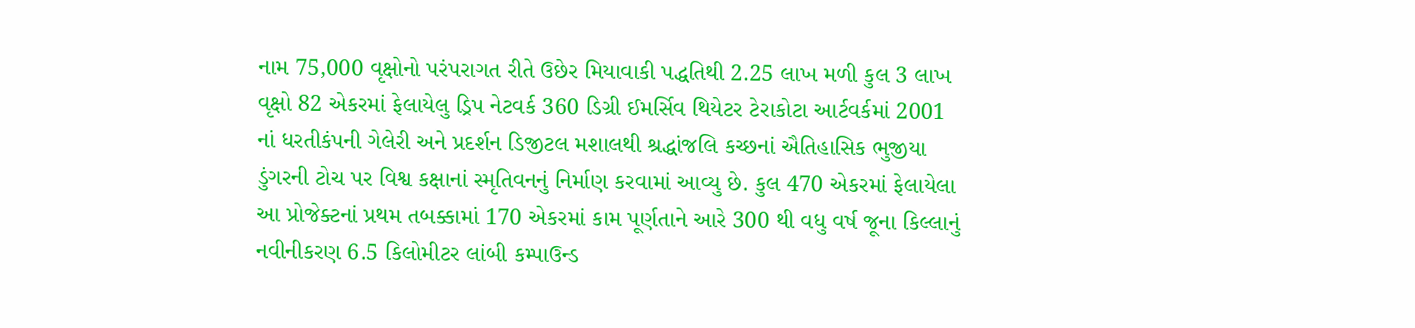નામ 75,000 વૃક્ષોનો પરંપરાગત રીતે ઉછેર મિયાવાકી પદ્ધતિથી 2.25 લાખ મળી કુલ 3 લાખ વૃક્ષો 82 એકરમાં ફેલાયેલુ ડ્રિપ નેટવર્ક 360 ડિગ્રી ઈમર્સિવ થિયેટર ટેરાકોટા આર્ટવર્કમાં 2001 નાં ધરતીકંપની ગેલેરી અને પ્રદર્શન ડિજીટલ મશાલથી શ્રદ્ધાંજલિ કચ્છનાં ઐતિહાસિક ભુજીયા ડુંગરની ટોચ પર વિશ્વ કક્ષાનાં સ્મૃતિવનનું નિર્માણ કરવામાં આવ્યુ છે. કુલ 470 એકરમાં ફેલાયેલા આ પ્રોજેક્ટનાં પ્રથમ તબક્કામાં 170 એકરમાં કામ પૂર્ણતાને આરે 300 થી વધુ વર્ષ જૂના કિલ્લાનું નવીનીકરણ 6.5 કિલોમીટર લાંબી કમ્પાઉન્ડ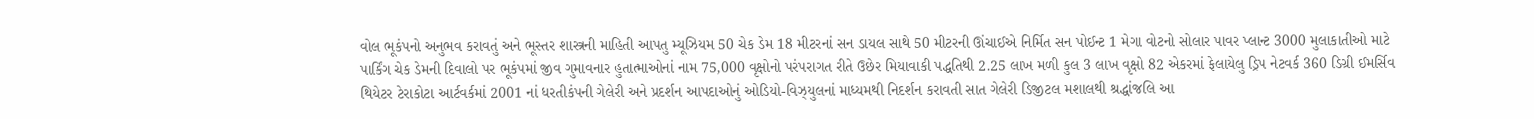વોલ ભૂકંપનો અનુભવ કરાવતું અને ભૂસ્તર શાસ્ત્રની માહિતી આપતુ મ્યૂઝિયમ 50 ચેક ડેમ 18 મીટરનાં સન ડાયલ સાથે 50 મીટરની ઊંચાઈએ નિર્મિત સન પોઈન્ટ 1 મેગા વોટનો સોલાર પાવર પ્લાન્ટ 3000 મુલાકાતીઓ માટે પાર્કિંગ ચેક ડેમની દિવાલો પર ભૂકંપમાં જીવ ગુમાવનાર હુતાત્માઓનાં નામ 75,000 વૃક્ષોનો પરંપરાગત રીતે ઉછેર મિયાવાકી પદ્ધતિથી 2.25 લાખ મળી કુલ 3 લાખ વૃક્ષો 82 એકરમાં ફેલાયેલુ ડ્રિપ નેટવર્ક 360 ડિગ્રી ઈમર્સિવ થિયેટર ટેરાકોટા આર્ટવર્કમાં 2001 નાં ધરતીકંપની ગેલેરી અને પ્રદર્શન આપદાઓનું ઓડિયો-વિઝ્યુલનાં માધ્યમથી નિદર્શન કરાવતી સાત ગેલેરી ડિજીટલ મશાલથી શ્રદ્ધાંજલિ આ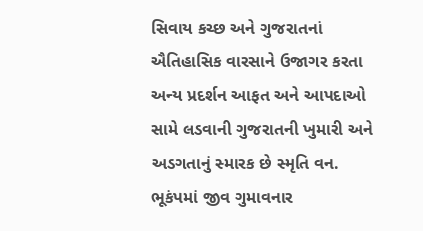સિવાય કચ્છ અને ગુજરાતનાં ઐતિહાસિક વારસાને ઉજાગર કરતા અન્ય પ્રદર્શન આફત અને આપદાઓ સામે લડવાની ગુજરાતની ખુમારી અને અડગતાનું સ્મારક છે સ્મૃતિ વન. ભૂકંપમાં જીવ ગુમાવનાર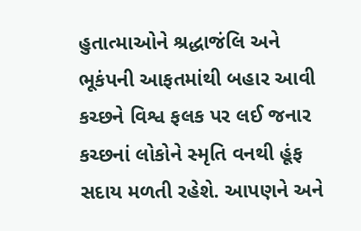હુતાત્માઓને શ્રદ્ધાજંલિ અને ભૂકંપની આફતમાંથી બહાર આવી કચ્છને વિશ્વ ફલક પર લઈ જનાર કચ્છનાં લોકોને સ્મૃતિ વનથી હૂંફ સદાય મળતી રહેશે. આપણને અને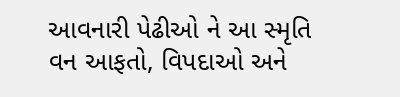આવનારી પેઢીઓ ને આ સ્મૃતિ વન આફતો, વિપદાઓ અને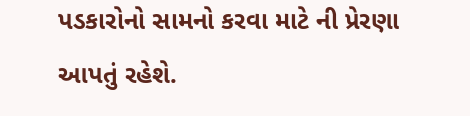પડકારોનો સામનો કરવા માટે ની પ્રેરણા આપતું રહેશે.